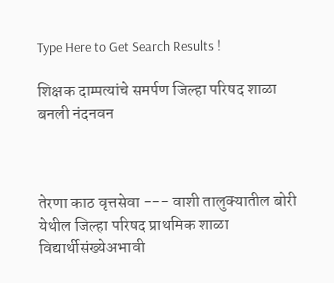Type Here to Get Search Results !

शिक्षक दाम्पत्यांचे समर्पण जिल्हा परिषद शाळा बनली नंदनवन



तेरणा काठ वृत्तसेवा --- वाशी तालुक्यातील बोरी येथील जिल्हा परिषद प्राथमिक शाळा विद्यार्थीसंख्येअभावी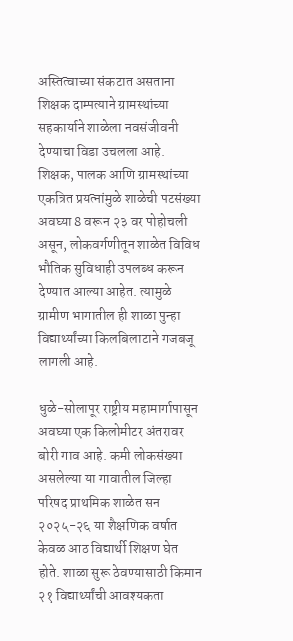अस्तित्वाच्या संकटात असताना शिक्षक दाम्पत्याने ग्रामस्थांच्या सहकार्याने शाळेला नवसंजीवनी देण्याचा विडा उचलला आहे. शिक्षक, पालक आणि ग्रामस्थांच्या एकत्रित प्रयत्नांमुळे शाळेची पटसंख्या अवघ्या 8 वरून २३ वर पोहोचली असून, लोकवर्गणीतून शाळेत विविध भौतिक सुविधाही उपलब्ध करून देण्यात आल्या आहेत. त्यामुळे ग्रामीण भागातील ही शाळा पुन्हा विद्यार्थ्यांच्या किलबिलाटाने गजबजू लागली आहे.

धुळे-सोलापूर राष्ट्रीय महामार्गापासून अवघ्या एक किलोमीटर अंतरावर बोरी गाव आहे. कमी लोकसंख्या असलेल्या या गावातील जिल्हा परिषद प्राथमिक शाळेत सन २०२५-२६ या शैक्षणिक वर्षात केवळ आठ विद्यार्थी शिक्षण घेत होते. शाळा सुरू ठेवण्यासाठी किमान २१ विद्यार्थ्यांची आवश्यकता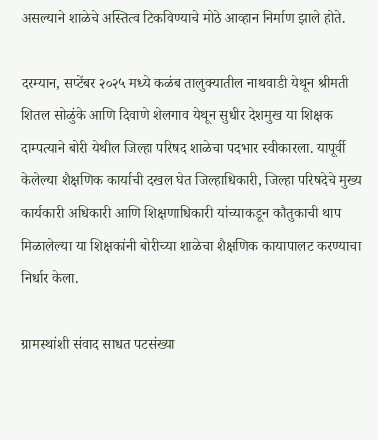असल्याने शाळेचे अस्तित्व टिकविण्याचे मोठे आव्हान निर्माण झाले होते.

दरम्यान, सप्टेंबर २०२५ मध्ये कळंब तालुक्यातील नाथवाडी येथून श्रीमती शितल सोळुंके आणि दिवाणे शेलगाव येथून सुधीर देशमुख या शिक्षक दाम्पत्याने बोरी येथील जिल्हा परिषद शाळेचा पदभार स्वीकारला. यापूर्वी केलेल्या शैक्षणिक कार्याची दखल घेत जिल्हाधिकारी, जिल्हा परिषदेचे मुख्य कार्यकारी अधिकारी आणि शिक्षणाधिकारी यांच्याकडून कौतुकाची थाप मिळालेल्या या शिक्षकांनी बोरीच्या शाळेचा शैक्षणिक कायापालट करण्याचा निर्धार केला.

ग्रामस्थांशी संवाद साधत पटसंख्या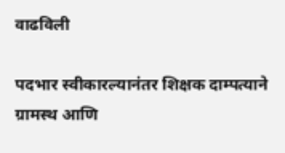वाढविली

पदभार स्वीकारल्यानंतर शिक्षक दाम्पत्याने ग्रामस्थ आणि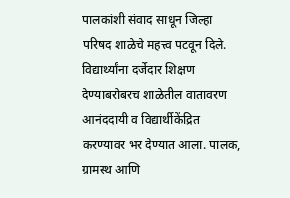पालकांशी संवाद साधून जिल्हा परिषद शाळेचे महत्त्व पटवून दिले. विद्यार्थ्यांना दर्जेदार शिक्षण देण्याबरोबरच शाळेतील वातावरण आनंददायी व विद्यार्थीकेंद्रित करण्यावर भर देण्यात आला. पालक, ग्रामस्थ आणि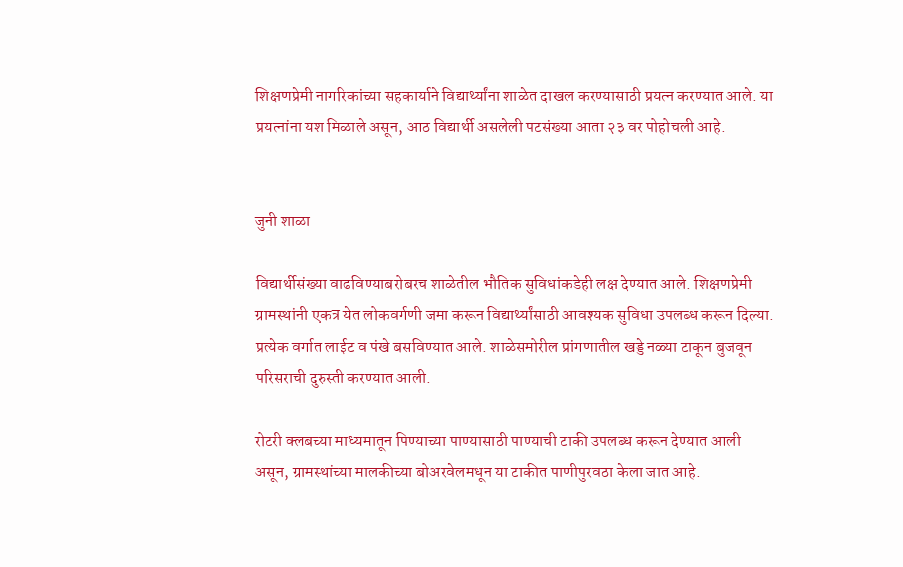शिक्षणप्रेमी नागरिकांच्या सहकार्याने विद्यार्थ्यांना शाळेत दाखल करण्यासाठी प्रयत्न करण्यात आले. या प्रयत्नांना यश मिळाले असून, आठ विद्यार्थी असलेली पटसंख्या आता २३ वर पोहोचली आहे.


जुनी शाळा

विद्यार्थीसंख्या वाढविण्याबरोबरच शाळेतील भौतिक सुविधांकडेही लक्ष देण्यात आले. शिक्षणप्रेमी ग्रामस्थांनी एकत्र येत लोकवर्गणी जमा करून विद्यार्थ्यांसाठी आवश्यक सुविधा उपलब्ध करून दिल्या. प्रत्येक वर्गात लाईट व पंखे बसविण्यात आले. शाळेसमोरील प्रांगणातील खड्डे नळ्या टाकून बुजवून परिसराची दुरुस्ती करण्यात आली.

रोटरी क्लबच्या माध्यमातून पिण्याच्या पाण्यासाठी पाण्याची टाकी उपलब्ध करून देण्यात आली असून, ग्रामस्थांच्या मालकीच्या बोअरवेलमधून या टाकीत पाणीपुरवठा केला जात आहे.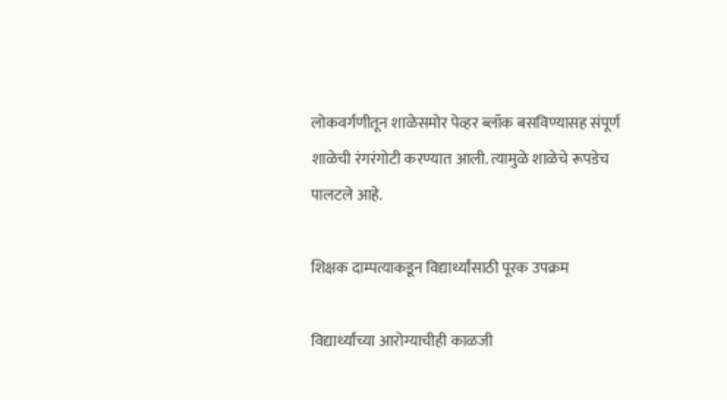लोकवर्गणीतून शाळेसमोर पेव्हर ब्लॉक बसविण्यासह संपूर्ण शाळेची रंगरंगोटी करण्यात आली. त्यामुळे शाळेचे रूपडेच पालटले आहे.

शिक्षक दाम्पत्याकडून विद्यार्थ्यांसाठी पूरक उपक्रम

विद्यार्थ्यांच्या आरोग्याचीही काळजी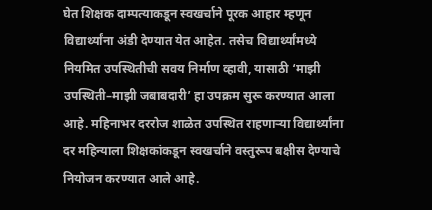घेत शिक्षक दाम्पत्याकडून स्वखर्चाने पूरक आहार म्हणून विद्यार्थ्यांना अंडी देण्यात येत आहेत. तसेच विद्यार्थ्यांमध्ये नियमित उपस्थितीची सवय निर्माण व्हावी, यासाठी ‘माझी उपस्थिती–माझी जबाबदारी’ हा उपक्रम सुरू करण्यात आला आहे. महिनाभर दररोज शाळेत उपस्थित राहणाऱ्या विद्यार्थ्यांना दर महिन्याला शिक्षकांकडून स्वखर्चाने वस्तुरूप बक्षीस देण्याचे नियोजन करण्यात आले आहे.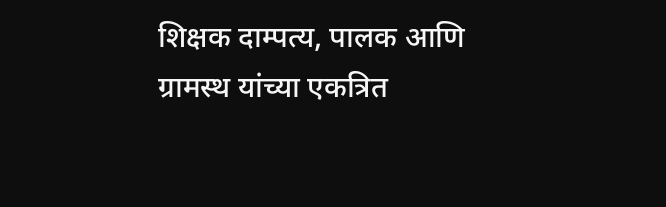शिक्षक दाम्पत्य, पालक आणि ग्रामस्थ यांच्या एकत्रित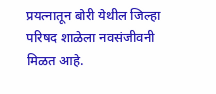प्रयत्नातून बोरी येथील जिल्हा परिषद शाळेला नवसंजीवनी मिळत आहे.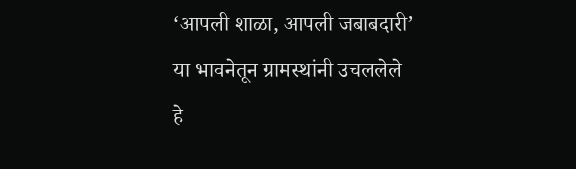‘आपली शाळा, आपली जबाबदारी’ या भावनेतून ग्रामस्थांनी उचललेले हे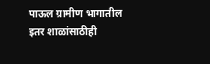पाऊल ग्रामीण भागातील इतर शाळांसाठीही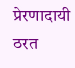प्रेरणादायी ठरत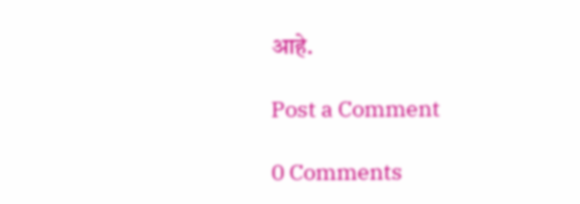आहे.

Post a Comment

0 Comments